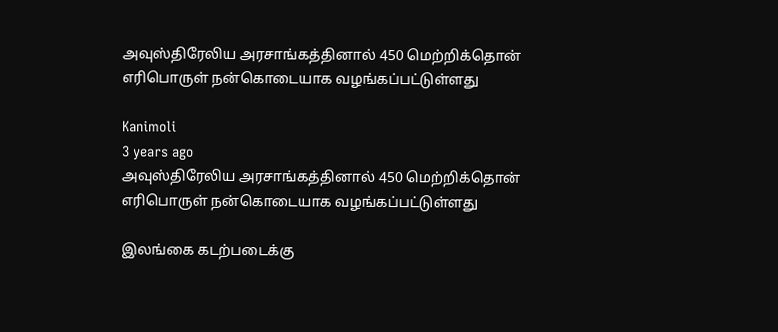அவுஸ்திரேலிய அரசாங்கத்தினால் 450 மெற்றிக்தொன் எரிபொருள் நன்கொடையாக வழங்கப்பட்டுள்ளது

Kanimoli
3 years ago
அவுஸ்திரேலிய அரசாங்கத்தினால் 450 மெற்றிக்தொன் எரிபொருள் நன்கொடையாக வழங்கப்பட்டுள்ளது

இலங்கை கடற்படைக்கு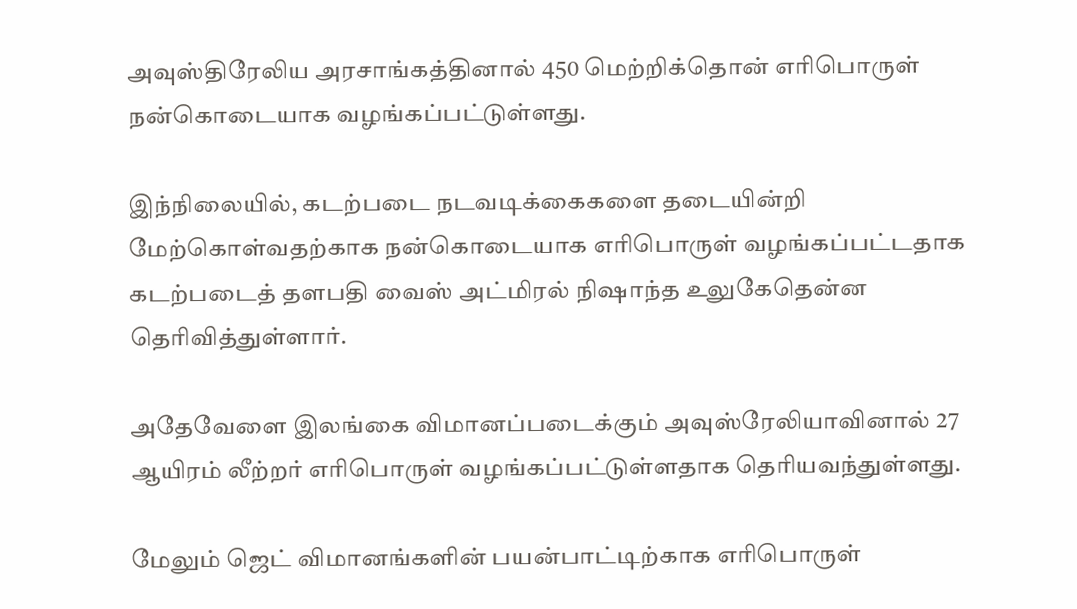அவுஸ்திரேலிய அரசாங்கத்தினால் 450 மெற்றிக்தொன் எரிபொருள் நன்கொடையாக வழங்கப்பட்டுள்ளது.

இந்நிலையில், கடற்படை நடவடிக்கைகளை தடையின்றி மேற்கொள்வதற்காக நன்கொடையாக எரிபொருள் வழங்கப்பட்டதாக கடற்படைத் தளபதி வைஸ் அட்மிரல் நிஷாந்த உலுகேதென்ன தெரிவித்துள்ளார்.

அதேவேளை இலங்கை விமானப்படைக்கும் அவுஸ்ரேலியாவினால் 27 ஆயிரம் லீற்றர் எரிபொருள் வழங்கப்பட்டுள்ளதாக தெரியவந்துள்ளது.

மேலும் ஜெட் விமானங்களின் பயன்பாட்டிற்காக எரிபொருள்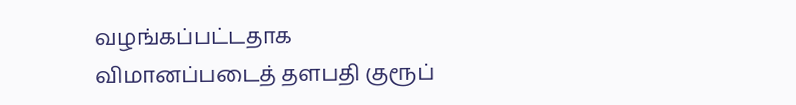வழங்கப்பட்டதாக விமானப்படைத் தளபதி குரூப்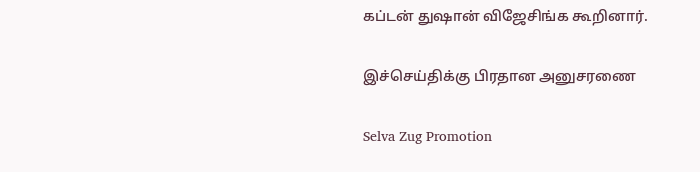கப்டன் துஷான் விஜேசிங்க கூறினார்.

இச்செய்திக்கு பிரதான அனுசரணை

Selva Zug Promotion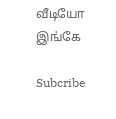வீடியோ இங்கே

Subcribe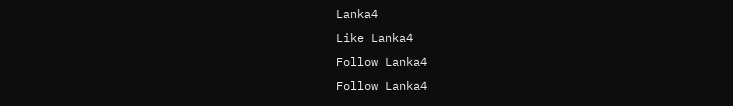Lanka4
Like Lanka4
Follow Lanka4
Follow Lanka4